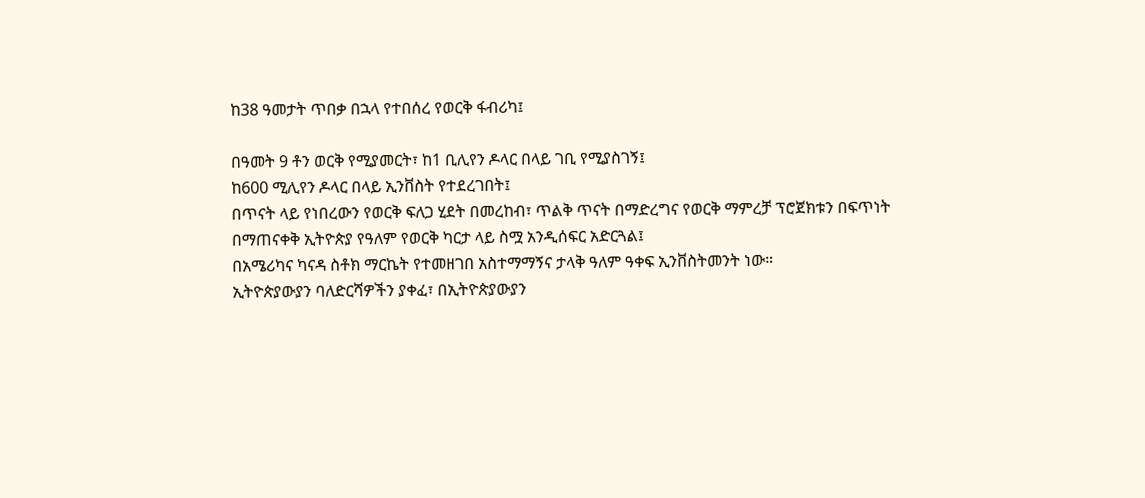ከ38 ዓመታት ጥበቃ በኋላ የተበሰረ የወርቅ ፋብሪካ፤

በዓመት 9 ቶን ወርቅ የሚያመርት፣ ከ1 ቢሊየን ዶላር በላይ ገቢ የሚያስገኝ፤
ከ600 ሚሊየን ዶላር በላይ ኢንቨስት የተደረገበት፤
በጥናት ላይ የነበረውን የወርቅ ፍለጋ ሂደት በመረከብ፣ ጥልቅ ጥናት በማድረግና የወርቅ ማምረቻ ፕሮጀክቱን በፍጥነት በማጠናቀቅ ኢትዮጵያ የዓለም የወርቅ ካርታ ላይ ስሟ አንዲሰፍር አድርጓል፤
በአሜሪካና ካናዳ ስቶክ ማርኬት የተመዘገበ አስተማማኝና ታላቅ ዓለም ዓቀፍ ኢንቨስትመንት ነው።
ኢትዮጵያውያን ባለድርሻዎችን ያቀፈ፣ በኢትዮጵያውያን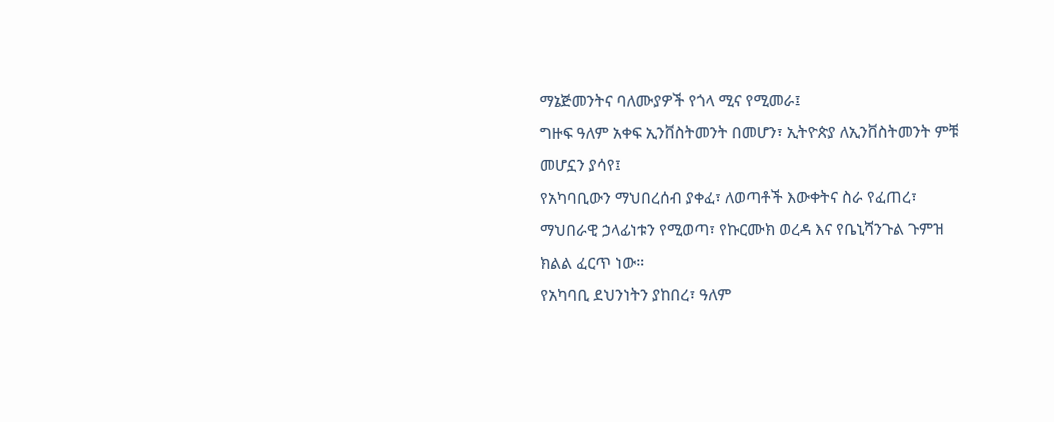ማኔጅመንትና ባለሙያዎች የጎላ ሚና የሚመራ፤
ግዙፍ ዓለም አቀፍ ኢንቨስትመንት በመሆን፣ ኢትዮጵያ ለኢንቨስትመንት ምቹ መሆኗን ያሳየ፤
የአካባቢውን ማህበረሰብ ያቀፈ፣ ለወጣቶች እውቀትና ስራ የፈጠረ፣ ማህበራዊ ኃላፊነቱን የሚወጣ፣ የኩርሙክ ወረዳ እና የቤኒሻንጉል ጉምዝ ክልል ፈርጥ ነው።
የአካባቢ ደህንነትን ያከበረ፣ ዓለም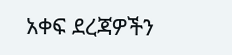አቀፍ ደረጃዎችን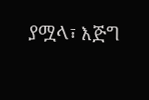ያሟላ፣ እጅግ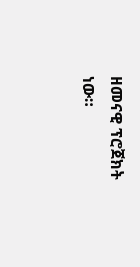ዘመናዊ ፕሮጀክት ነው።